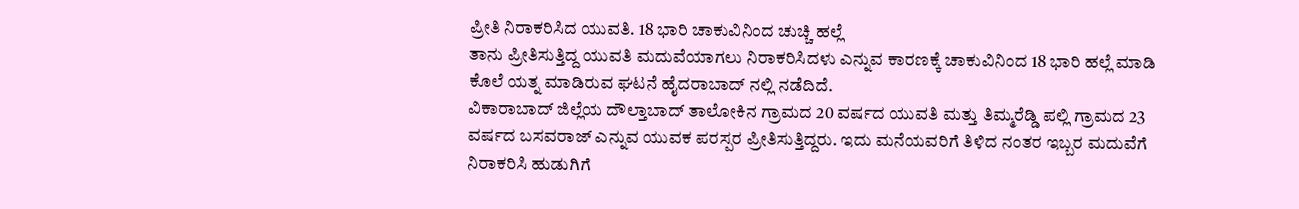ಪ್ರೀತಿ ನಿರಾಕರಿಸಿದ ಯುವತಿ. 18 ಭಾರಿ ಚಾಕುವಿನಿಂದ ಚುಚ್ಚಿ ಹಲ್ಲೆ
ತಾನು ಪ್ರೀತಿಸುತ್ತಿದ್ದ ಯುವತಿ ಮದುವೆಯಾಗಲು ನಿರಾಕರಿಸಿದಳು ಎನ್ನುವ ಕಾರಣಕ್ಕೆ ಚಾಕುವಿನಿಂದ 18 ಭಾರಿ ಹಲ್ಲೆ ಮಾಡಿ ಕೊಲೆ ಯತ್ನ ಮಾಡಿರುವ ಘಟನೆ ಹೈದರಾಬಾದ್ ನಲ್ಲಿ ನಡೆದಿದೆ.
ವಿಕಾರಾಬಾದ್ ಜಿಲ್ಲೆಯ ದೌಲ್ತಾಬಾದ್ ತಾಲೋಕಿನ ಗ್ರಾಮದ 20 ವರ್ಷದ ಯುವತಿ ಮತ್ತು ತಿಮ್ಮರೆಡ್ಡಿ ಪಲ್ಲಿ ಗ್ರಾಮದ 23 ವರ್ಷದ ಬಸವರಾಜ್ ಎನ್ನುವ ಯುವಕ ಪರಸ್ಪರ ಪ್ರೀತಿಸುತ್ತಿದ್ದರು. ಇದು ಮನೆಯವರಿಗೆ ತಿಳಿದ ನಂತರ ಇಬ್ಬರ ಮದುವೆಗೆ ನಿರಾಕರಿಸಿ ಹುಡುಗಿಗೆ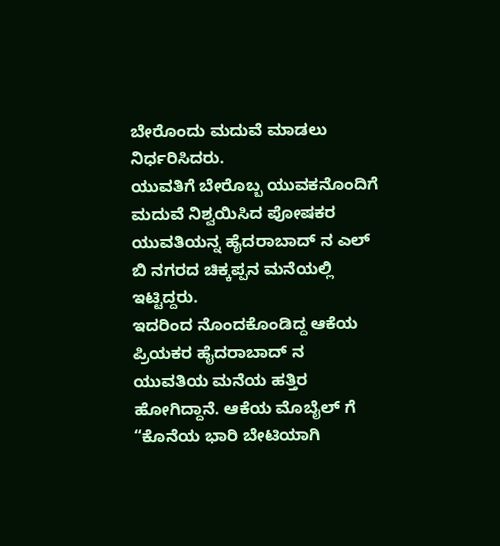ಬೇರೊಂದು ಮದುವೆ ಮಾಡಲು ನಿರ್ಧರಿಸಿದರು.
ಯುವತಿಗೆ ಬೇರೊಬ್ಬ ಯುವಕನೊಂದಿಗೆ ಮದುವೆ ನಿಶ್ವಯಿಸಿದ ಪೋಷಕರ ಯುವತಿಯನ್ನ ಹೈದರಾಬಾದ್ ನ ಎಲ್ ಬಿ ನಗರದ ಚಿಕ್ಕಪ್ಪನ ಮನೆಯಲ್ಲಿ ಇಟ್ಟಿದ್ದರು.
ಇದರಿಂದ ನೊಂದಕೊಂಡಿದ್ದ ಆಕೆಯ ಪ್ರಿಯಕರ ಹೈದರಾಬಾದ್ ನ ಯುವತಿಯ ಮನೆಯ ಹತ್ತಿರ ಹೋಗಿದ್ದಾನೆ. ಆಕೆಯ ಮೊಬೈಲ್ ಗೆ “ಕೊನೆಯ ಭಾರಿ ಬೇಟಿಯಾಗಿ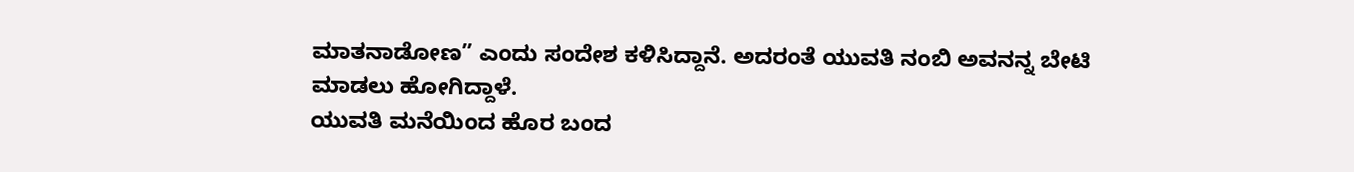ಮಾತನಾಡೋಣ” ಎಂದು ಸಂದೇಶ ಕಳಿಸಿದ್ದಾನೆ. ಅದರಂತೆ ಯುವತಿ ನಂಬಿ ಅವನನ್ನ ಬೇಟಿ ಮಾಡಲು ಹೋಗಿದ್ದಾಳೆ.
ಯುವತಿ ಮನೆಯಿಂದ ಹೊರ ಬಂದ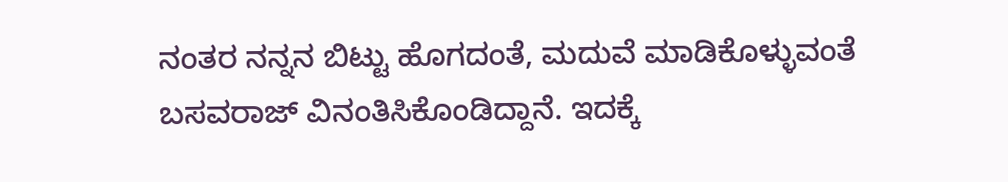ನಂತರ ನನ್ನನ ಬಿಟ್ಟು ಹೊಗದಂತೆ, ಮದುವೆ ಮಾಡಿಕೊಳ್ಳುವಂತೆ ಬಸವರಾಜ್ ವಿನಂತಿಸಿಕೊಂಡಿದ್ದಾನೆ. ಇದಕ್ಕೆ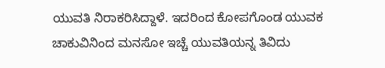ಯುವತಿ ನಿರಾಕರಿಸಿದ್ದಾಳೆ. ಇದರಿಂದ ಕೋಪಗೊಂಡ ಯುವಕ ಚಾಕುವಿನಿಂದ ಮನಸೋ ಇಚ್ಚೆ ಯುವತಿಯನ್ನ ತಿವಿದು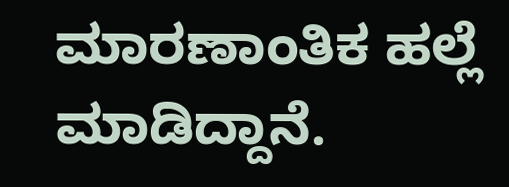ಮಾರಣಾಂತಿಕ ಹಲ್ಲೆ ಮಾಡಿದ್ದಾನೆ.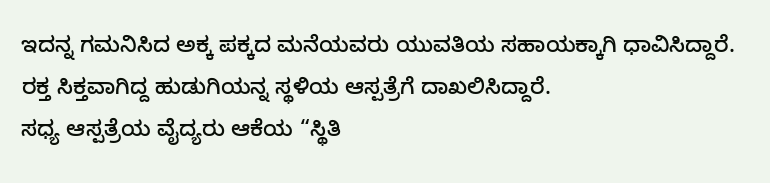ಇದನ್ನ ಗಮನಿಸಿದ ಅಕ್ಕ ಪಕ್ಕದ ಮನೆಯವರು ಯುವತಿಯ ಸಹಾಯಕ್ಕಾಗಿ ಧಾವಿಸಿದ್ದಾರೆ. ರಕ್ತ ಸಿಕ್ತವಾಗಿದ್ದ ಹುಡುಗಿಯನ್ನ ಸ್ಥಳಿಯ ಆಸ್ಪತ್ರೆಗೆ ದಾಖಲಿಸಿದ್ದಾರೆ.
ಸಧ್ಯ ಆಸ್ಪತ್ರೆಯ ವೈದ್ಯರು ಆಕೆಯ “ಸ್ಥಿತಿ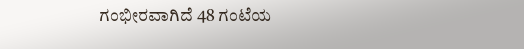ಗಂಭೀರವಾಗಿದೆ 48 ಗಂಟೆಯ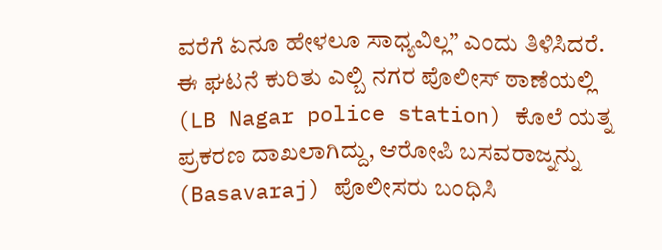ವರೆಗೆ ಏನೂ ಹೇಳಲೂ ಸಾಧ್ಯವಿಲ್ಲ” ಎಂದು ತಿಳಿಸಿದರೆ.
ಈ ಘಟನೆ ಕುರಿತು ಎಲ್ಬಿ ನಗರ ಪೊಲೀಸ್ ಠಾಣೆಯಲ್ಲಿ (LB Nagar police station) ಕೊಲೆ ಯತ್ನ ಪ್ರಕರಣ ದಾಖಲಾಗಿದ್ದು, ಆರೋಪಿ ಬಸವರಾಜ್ನನ್ನು (Basavaraj) ಪೊಲೀಸರು ಬಂಧಿಸಿ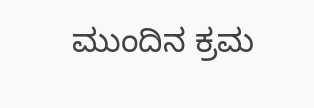ಮುಂದಿನ ಕ್ರಮ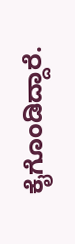ಕೈಗೊಂಡಿದ್ದಾರೆ.